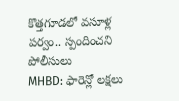కొత్తగూడలో వసూళ్ల పర్వం.. స్పందించని పోలీసులు
MHBD: ఫారెన్లో లక్షలు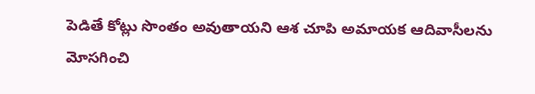పెడితే కోట్లు సొంతం అవుతాయని ఆశ చూపి అమాయక ఆదివాసీలను మోసగించి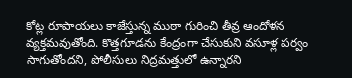కోట్ల రూపాయలు కాజేస్తున్న ముఠా గురించి తీవ్ర ఆందోళన వ్యక్తమవుతోంది. కొత్తగూడను కేంద్రంగా చేసుకుని వసూళ్ల పర్వం సాగుతోందని, పోలీసులు నిద్రమత్తులో ఉన్నారని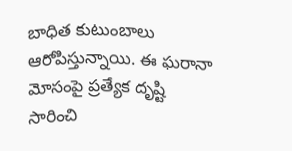బాధిత కుటుంబాలు ఆరోపిస్తున్నాయి. ఈ ఘరానా మోసంపై ప్రత్యేక దృష్టి సారించి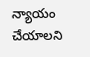న్యాయం చేయాలని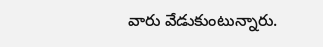వారు వేడుకుంటున్నారు.